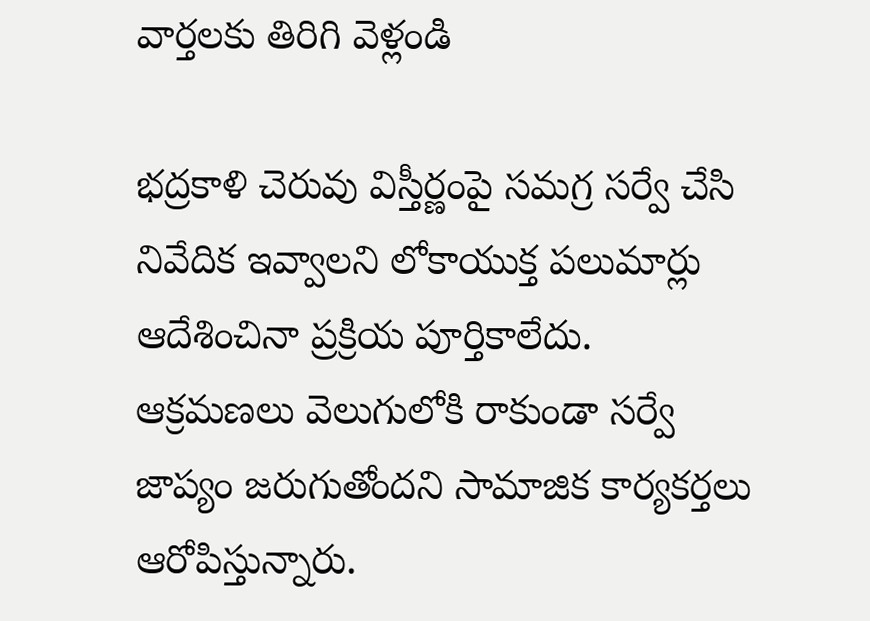వార్తలకు తిరిగి వెళ్లండి

భద్రకాళి చెరువు విస్తీర్ణంపై సమగ్ర సర్వే చేసి నివేదిక ఇవ్వాలని లోకాయుక్త పలుమార్లు ఆదేశించినా ప్రక్రియ పూర్తికాలేదు. ఆక్రమణలు వెలుగులోకి రాకుండా సర్వే జాప్యం జరుగుతోందని సామాజిక కార్యకర్తలు ఆరోపిస్తున్నారు.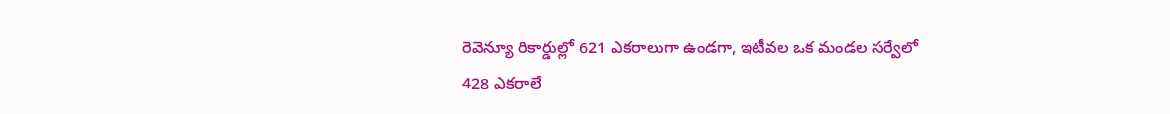రెవెన్యూ రికార్డుల్లో 621 ఎకరాలుగా ఉండగా, ఇటీవల ఒక మండల సర్వేలో 428 ఎకరాలే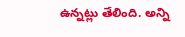ఉన్నట్లు తేలింది. అన్ని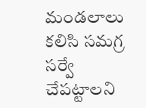మండలాలు కలిసి సమగ్ర సర్వే చేపట్టాలని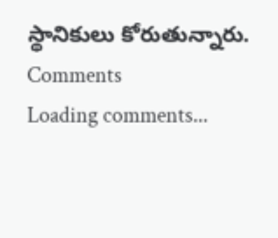స్థానికులు కోరుతున్నారు.
Comments
Loading comments...